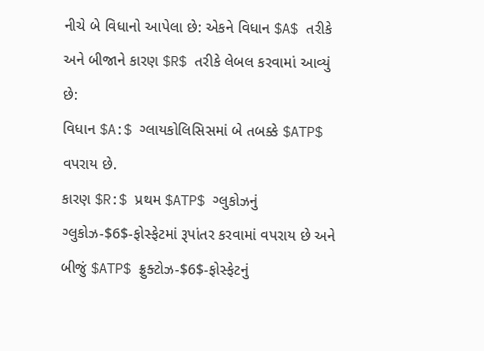નીચે બે વિધાનો આપેલા છે: એકને વિધાન $A$ તરીકે અને બીજાને કારણ $R$ તરીકે લેબલ કરવામાં આવ્યું છે:
વિધાન $A:$ ગ્લાયકોલિસિસમાં બે તબક્કે $ATP$ વપરાય છે.
કારણ $R:$ પ્રથમ $ATP$ ગ્લુકોઝનું ગ્લુકોઝ-$6$-ફોસ્ફેટમાં રૂપાંતર કરવામાં વપરાય છે અને બીજું $ATP$ ફ્રુક્ટોઝ-$6$-ફોસ્ફેટનું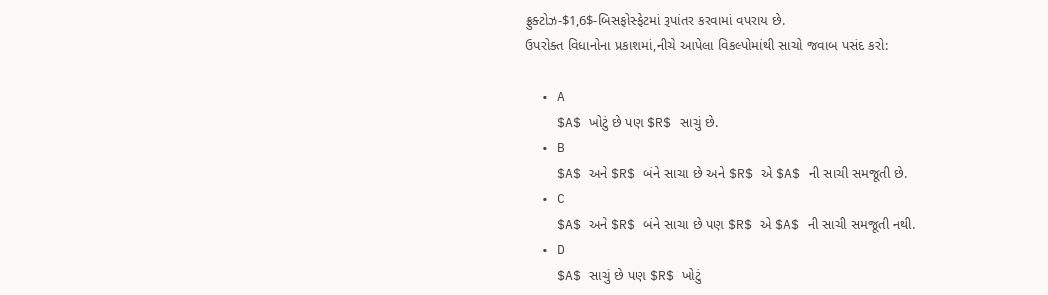ફ્રુક્ટોઝ-$1,6$-બિસફોસ્ફેટમાં રૂપાંતર કરવામાં વપરાય છે.
ઉપરોક્ત વિધાનોના પ્રકાશમાં,નીચે આપેલા વિકલ્પોમાંથી સાચો જવાબ પસંદ કરો:

  • A
    $A$ ખોટું છે પણ $R$ સાચું છે.
  • B
    $A$ અને $R$ બંને સાચા છે અને $R$ એ $A$ ની સાચી સમજૂતી છે.
  • C
    $A$ અને $R$ બંને સાચા છે પણ $R$ એ $A$ ની સાચી સમજૂતી નથી.
  • D
    $A$ સાચું છે પણ $R$ ખોટું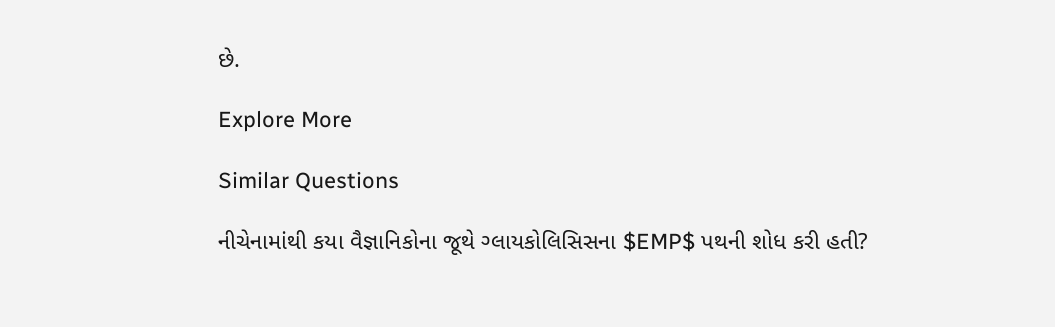છે.

Explore More

Similar Questions

નીચેનામાંથી કયા વૈજ્ઞાનિકોના જૂથે ગ્લાયકોલિસિસના $EMP$ પથની શોધ કરી હતી?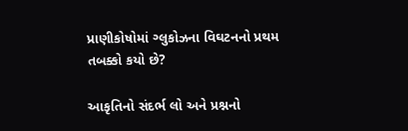પ્રાણીકોષોમાં ગ્લુકોઝના વિઘટનનો પ્રથમ તબક્કો કયો છે?

આકૃતિનો સંદર્ભ લો અને પ્રશ્નનો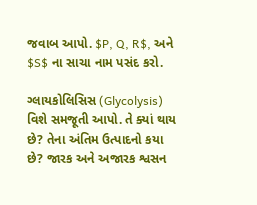જવાબ આપો. $P, Q, R$, અને $S$ ના સાચા નામ પસંદ કરો.

ગ્લાયકોલિસિસ (Glycolysis) વિશે સમજૂતી આપો. તે ક્યાં થાય છે? તેના અંતિમ ઉત્પાદનો કયા છે? જારક અને અજારક શ્વસન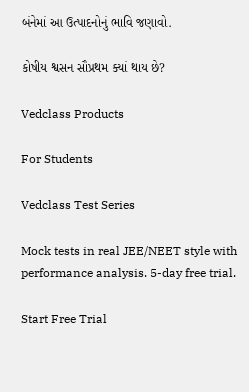બંનેમાં આ ઉત્પાદનોનું ભાવિ જણાવો.

કોષીય શ્વસન સૌપ્રથમ ક્યાં થાય છે?

Vedclass Products

For Students

Vedclass Test Series

Mock tests in real JEE/NEET style with performance analysis. 5-day free trial.

Start Free Trial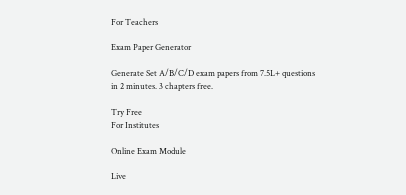For Teachers

Exam Paper Generator

Generate Set A/B/C/D exam papers from 7.5L+ questions in 2 minutes. 3 chapters free.

Try Free
For Institutes

Online Exam Module

Live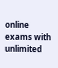online exams with unlimited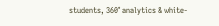students, 360° analytics & white-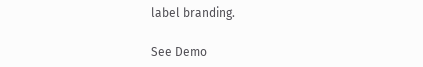label branding.

See Demo